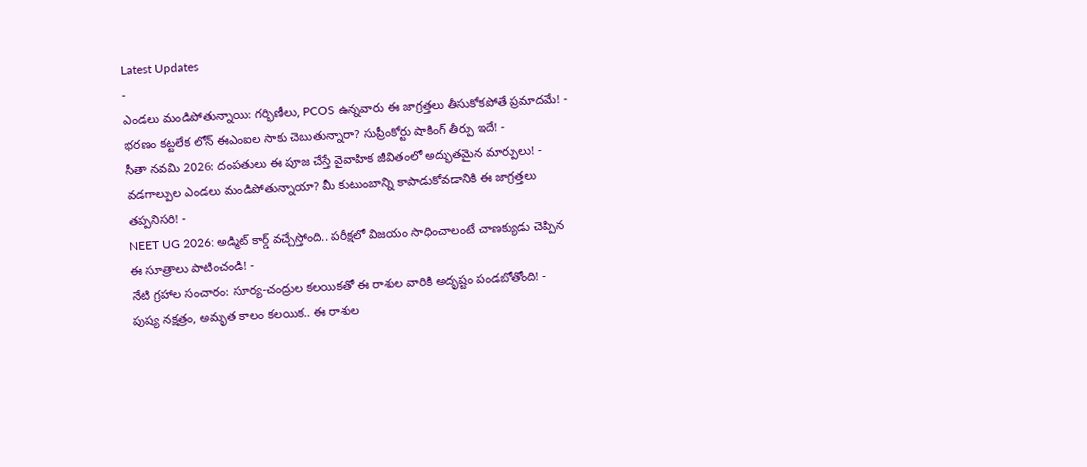Latest Updates
-
ఎండలు మండిపోతున్నాయి: గర్భిణీలు, PCOS ఉన్నవారు ఈ జాగ్రత్తలు తీసుకోకపోతే ప్రమాదమే! -
భరణం కట్టలేక లోన్ ఈఎంఐల సాకు చెబుతున్నారా? సుప్రీంకోర్టు షాకింగ్ తీర్పు ఇదే! -
సీతా నవమి 2026: దంపతులు ఈ పూజ చేస్తే వైవాహిక జీవితంలో అద్భుతమైన మార్పులు! -
వడగాల్పుల ఎండలు మండిపోతున్నాయా? మీ కుటుంబాన్ని కాపాడుకోవడానికి ఈ జాగ్రత్తలు తప్పనిసరి! -
NEET UG 2026: అడ్మిట్ కార్డ్ వచ్చేస్తోంది.. పరీక్షలో విజయం సాధించాలంటే చాణక్యుడు చెప్పిన ఈ సూత్రాలు పాటించండి! -
నేటి గ్రహాల సంచారం: సూర్య-చంద్రుల కలయికతో ఈ రాశుల వారికి అదృష్టం పండబోతోంది! -
పుష్య నక్షత్రం, అమృత కాలం కలయిక.. ఈ రాశుల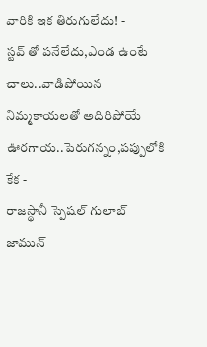వారికి ఇక తిరుగులేదు! -
స్టవ్ తో పనేలేదు,ఎండ ఉంటే చాలు..వాడిపోయిన నిమ్మకాయలతో అదిరిపోయే ఊరగాయ..పెరుగన్నం,పప్పులోకి కేక -
రాజస్థానీ స్పెషల్ గులాబ్ జామున్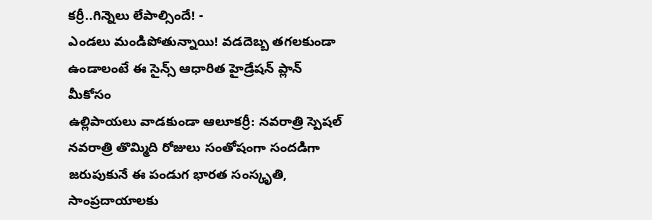కర్రీ..గిన్నెలు లేపాల్సిందే! -
ఎండలు మండిపోతున్నాయి! వడదెబ్బ తగలకుండా ఉండాలంటే ఈ సైన్స్ ఆధారిత హైడ్రేషన్ ప్లాన్ మీకోసం
ఉల్లిపాయలు వాడకుండా ఆలూకర్రీ: నవరాత్రి స్పెషల్
నవరాత్రి తొమ్మిది రోజులు సంతోషంగా సందడిగా జరుపుకునే ఈ పండుగ భారత సంస్కృతి, సాంప్రదాయాలకు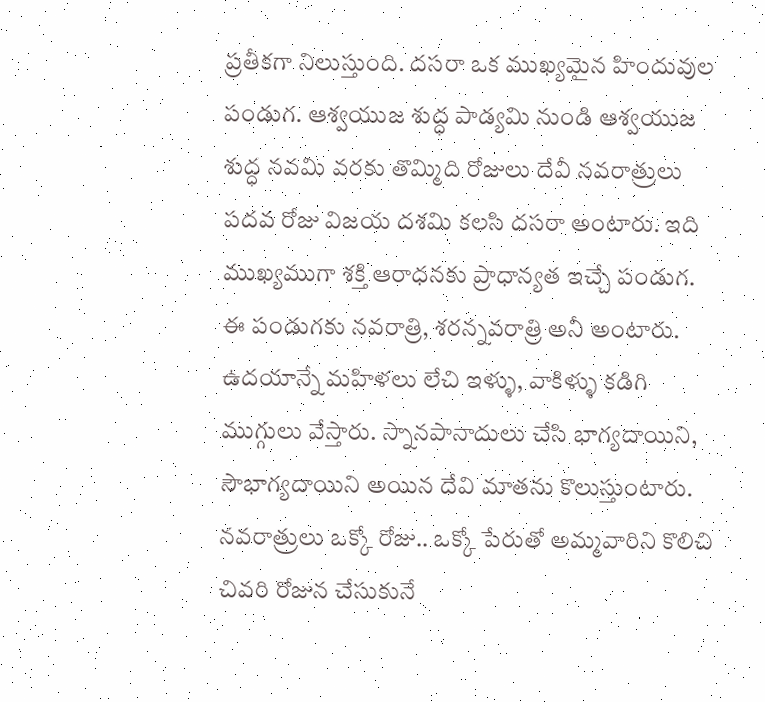ప్రతీకగా నిలుస్తుంది. దసరా ఒక ముఖ్యమైన హిందువుల పండుగ. ఆశ్వయుజ శుద్ధ పాడ్యమి నుండి ఆశ్వయుజ శుద్ధ నవమి వరకు తొమ్మిది రోజులు దేవీ నవరాత్రులు పదవ రోజు విజయ దశమి కలసి దసరా అంటారు. ఇది ముఖ్యముగా శక్తి ఆరాధనకు ప్రాధాన్యత ఇచ్చే పండుగ. ఈ పండుగకు నవరాత్రి, శరన్నవరాత్రి అనీ అంటారు. ఉదయాన్నే మహిళలు లేచి ఇళ్ళు, వాకిళ్ళు కడిగి ముగ్గులు వేస్తారు. స్నానపానాదులు చేసి భాగ్యదాయిని, సౌభాగ్యదాయిని అయిన దేవి మాతను కొలుస్తుంటారు.
నవరాత్రులు ఒక్కో రోజు.. ఒక్కో పేరుతో అమ్మవారిని కొలిచి చివరి రోజున చేసుకునే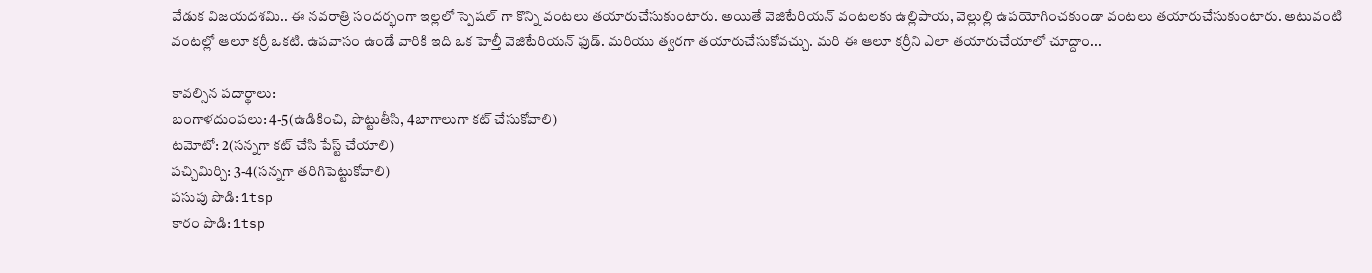వేడుక విజయదశమి.. ఈ నవరాత్రి సందర్భంగా ఇల్లలో స్పెషల్ గా కొన్ని వంటలు తయారుచేసుకుంటారు. అయితే వెజిటేరియన్ వంటలకు ఉల్లిపాయ, వెల్లుల్లి ఉపయోగించకుండా వంటలు తయారుచేసుకుంటారు. అటువంటి వంటల్లో ఆలూ కర్రీ ఒకటి. ఉపవాసం ఉండే వారికి ఇది ఒక హెల్తీ వెజిటేరియన్ ఫుడ్. మరియు త్వరగా తయారుచేసుకోవచ్చు. మరి ఈ ఆలూ కర్రీని ఎలా తయారుచేయాలో చూద్దాం...

కావల్సిన పదార్థాలు:
బంగాళదుంపలు: 4-5(ఉడికించి, పొట్టుతీసి, 4బాగాలుగా కట్ చేసుకోవాలి)
టమోటో: 2(సన్నగా కట్ చేసి పేస్ట్ చేయాలి)
పచ్చిమిర్చి: 3-4(సన్నగా తరిగిపెట్టుకోవాలి)
పసుపు పొడి: 1tsp
కారం పొడి: 1tsp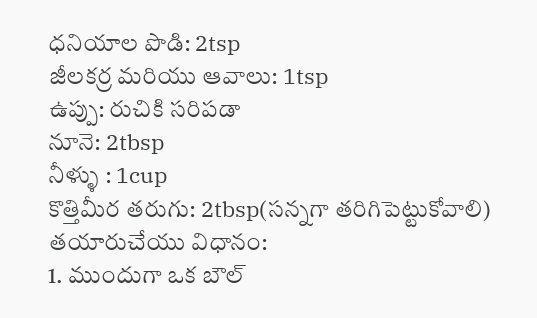ధనియాల పొడి: 2tsp
జీలకర్ర మరియు ఆవాలు: 1tsp
ఉప్పు: రుచికి సరిపడా
నూనె: 2tbsp
నీళ్ళు : 1cup
కొత్తిమీర తరుగు: 2tbsp(సన్నగా తరిగిపెట్టుకోవాలి)
తయారుచేయు విధానం:
1. ముందుగా ఒక బౌల్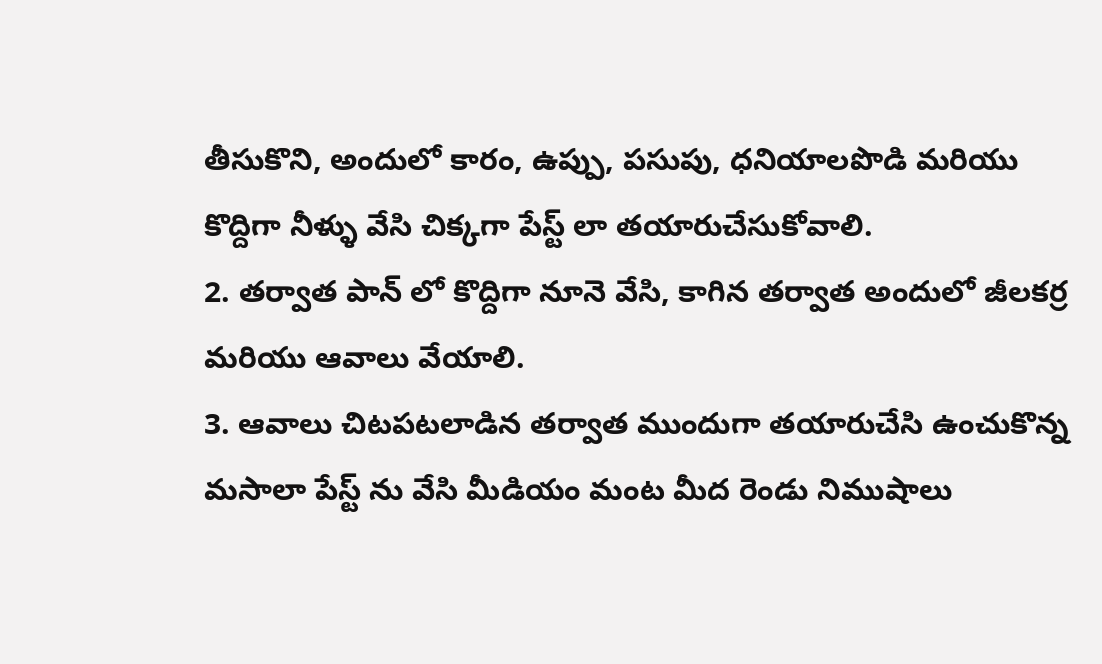తీసుకొని, అందులో కారం, ఉప్పు, పసుపు, ధనియాలపొడి మరియు కొద్దిగా నీళ్ళు వేసి చిక్కగా పేస్ట్ లా తయారుచేసుకోవాలి.
2. తర్వాత పాన్ లో కొద్దిగా నూనె వేసి, కాగిన తర్వాత అందులో జీలకర్ర మరియు ఆవాలు వేయాలి.
3. ఆవాలు చిటపటలాడిన తర్వాత ముందుగా తయారుచేసి ఉంచుకొన్న మసాలా పేస్ట్ ను వేసి మీడియం మంట మీద రెండు నిముషాలు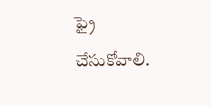ఫ్రై చేసుకోవాలి.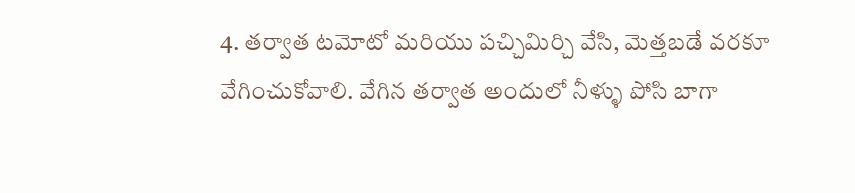4. తర్వాత టమోటో మరియు పచ్చిమిర్చి వేసి, మెత్తబడే వరకూ వేగించుకోవాలి. వేగిన తర్వాత అందులో నీళ్ళు పోసి బాగా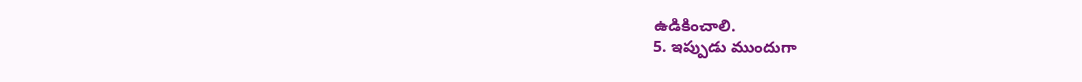ఉడికించాలి.
5. ఇప్పుడు ముందుగా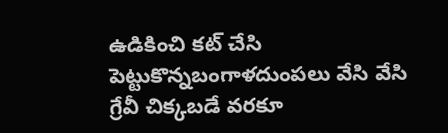ఉడికించి కట్ చేసి పెట్టుకొన్నబంగాళదుంపలు వేసి వేసి గ్రేవీ చిక్కబడే వరకూ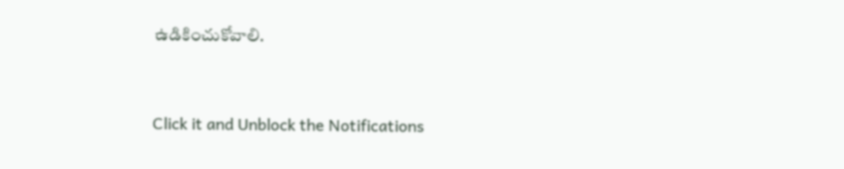ఉడికించుకోవాలి.



Click it and Unblock the Notifications